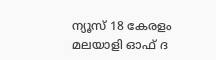ന്യൂസ് 18 കേരളം മലയാളി ഓഫ് ദ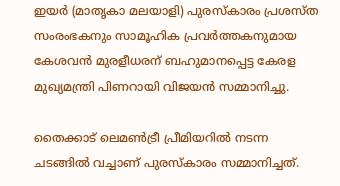ഇയര്‍ (മാതൃകാ മലയാളി) പുരസ്‌കാരം പ്രശസ്ത സംരംഭകനും സാമൂഹിക പ്രവര്‍ത്തകനുമായ കേശവന്‍ മുരളീധരന് ബഹുമാനപ്പെട്ട കേരള മുഖ്യമന്ത്രി പിണറായി വിജയന്‍ സമ്മാനിച്ചു.

തൈക്കാട് ലെമണ്‍ട്രീ പ്രീമിയറില്‍ നടന്ന ചടങ്ങില്‍ വച്ചാണ് പുരസ്‌കാരം സമ്മാനിച്ചത്.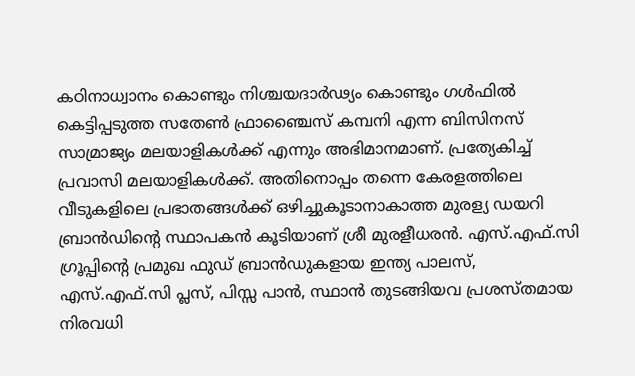കഠിനാധ്വാനം കൊണ്ടും നിശ്ചയദാര്‍ഢ്യം കൊണ്ടും ഗള്‍ഫില്‍ കെട്ടിപ്പടുത്ത സതേണ്‍ ഫ്രാഞ്ചൈസ് കമ്പനി എന്ന ബിസിനസ് സാമ്രാജ്യം മലയാളികള്‍ക്ക് എന്നും അഭിമാനമാണ്. പ്രത്യേകിച്ച് പ്രവാസി മലയാളികള്‍ക്ക്. അതിനൊപ്പം തന്നെ കേരളത്തിലെ വീടുകളിലെ പ്രഭാതങ്ങള്‍ക്ക് ഒഴിച്ചുകൂടാനാകാത്ത മുരള്യ ഡയറി ബ്രാന്‍ഡിന്റെ സ്ഥാപകന്‍ കൂടിയാണ് ശ്രീ മുരളീധരന്‍. എസ്.എഫ്.സി ഗ്രൂപ്പിന്റെ പ്രമുഖ ഫുഡ് ബ്രാന്‍ഡുകളായ ഇന്ത്യ പാലസ്, എസ്.എഫ്.സി പ്ലസ്, പിസ്സ പാന്‍, സ്ഥാന്‍ തുടങ്ങിയവ പ്രശസ്തമായ നിരവധി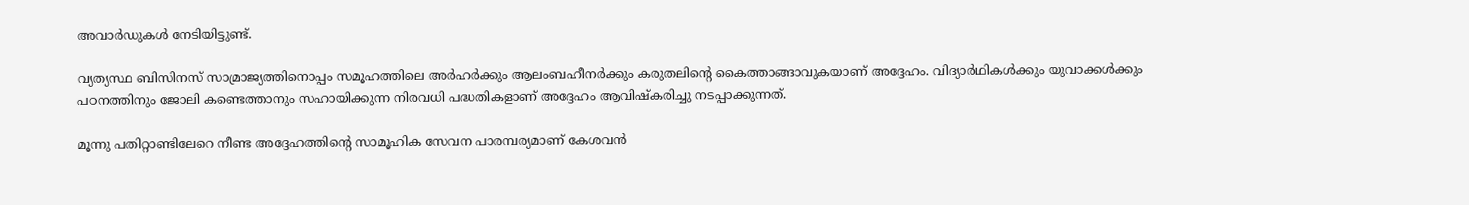അവാര്‍ഡുകള്‍ നേടിയിട്ടുണ്ട്.

വ്യത്യസ്ഥ ബിസിനസ് സാമ്രാജ്യത്തിനൊപ്പം സമൂഹത്തിലെ അര്‍ഹര്‍ക്കും ആലംബഹീനര്‍ക്കും കരുതലിന്റെ കൈത്താങ്ങാവുകയാണ് അദ്ദേഹം. വിദ്യാര്‍ഥികള്‍ക്കും യുവാക്കള്‍ക്കും പഠനത്തിനും ജോലി കണ്ടെത്താനും സഹായിക്കുന്ന നിരവധി പദ്ധതികളാണ് അദ്ദേഹം ആവിഷ്‌കരിച്ചു നടപ്പാക്കുന്നത്.

മൂന്നു പതിറ്റാണ്ടിലേറെ നീണ്ട അദ്ദേഹത്തിന്റെ സാമൂഹിക സേവന പാരമ്പര്യമാണ് കേശവന്‍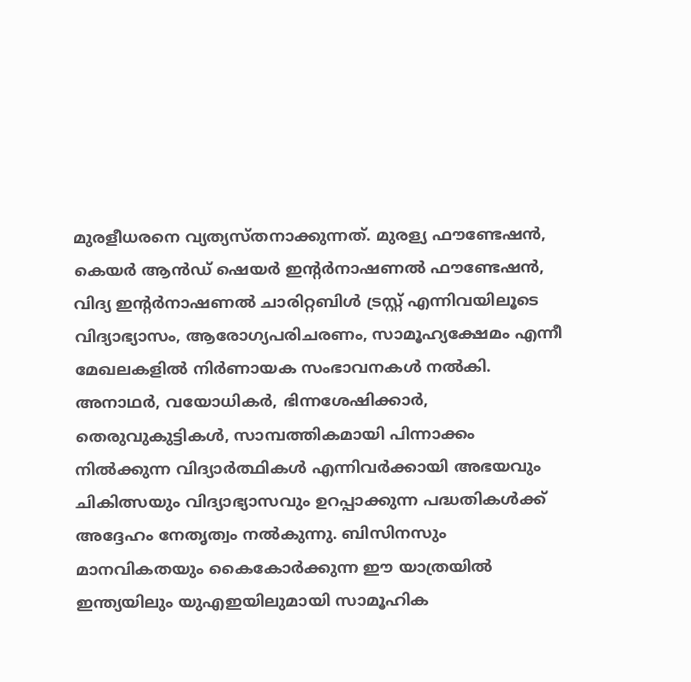മുരളീധരനെ വ്യത്യസ്തനാക്കുന്നത്. മുരള്യ ഫൗണ്ടേഷന്‍, കെയര്‍ ആന്‍ഡ് ഷെയര്‍ ഇന്റര്‍നാഷണല്‍ ഫൗണ്ടേഷന്‍, വിദ്യ ഇന്റര്‍നാഷണല്‍ ചാരിറ്റബിള്‍ ട്രസ്റ്റ് എന്നിവയിലൂടെ വിദ്യാഭ്യാസം, ആരോഗ്യപരിചരണം, സാമൂഹ്യക്ഷേമം എന്നീ മേഖലകളില്‍ നിര്‍ണായക സംഭാവനകള്‍ നല്‍കി. അനാഥര്‍, വയോധികര്‍, ഭിന്നശേഷിക്കാര്‍, തെരുവുകുട്ടികള്‍, സാമ്പത്തികമായി പിന്നാക്കം നില്‍ക്കുന്ന വിദ്യാര്‍ത്ഥികള്‍ എന്നിവര്‍ക്കായി അഭയവും ചികിത്സയും വിദ്യാഭ്യാസവും ഉറപ്പാക്കുന്ന പദ്ധതികള്‍ക്ക് അദ്ദേഹം നേതൃത്വം നല്‍കുന്നു. ബിസിനസും മാനവികതയും കൈകോര്‍ക്കുന്ന ഈ യാത്രയില്‍ ഇന്ത്യയിലും യുഎഇയിലുമായി സാമൂഹിക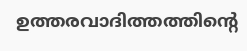ഉത്തരവാദിത്തത്തിന്റെ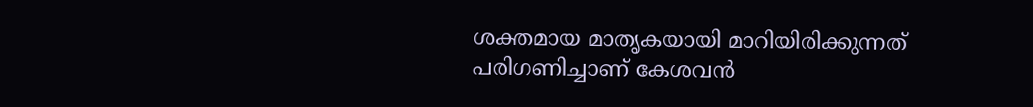ശക്തമായ മാതൃകയായി മാറിയിരിക്കുന്നത് പരിഗണിച്ചാണ് കേശവന്‍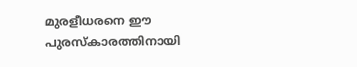മുരളീധരനെ ഈ പുരസ്‌കാരത്തിനായി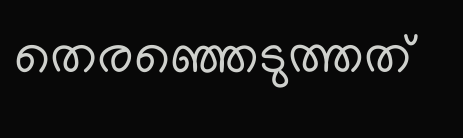തെരഞ്ഞെടുത്തത്